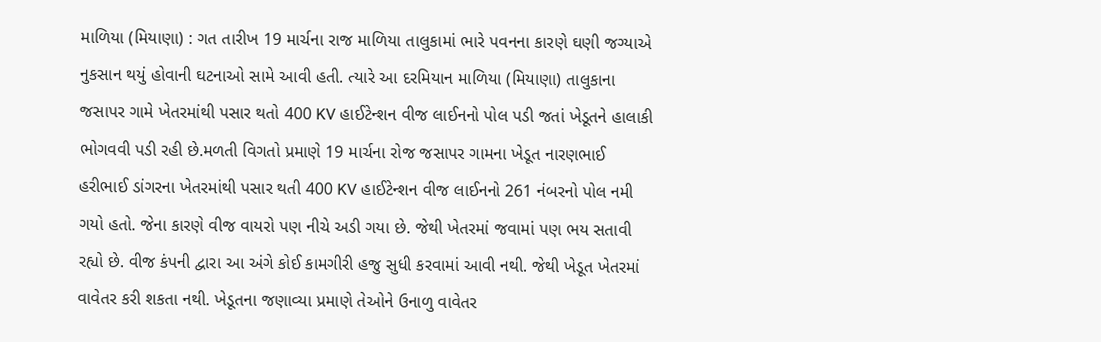માળિયા (મિયાણા) : ગત તારીખ 19 માર્ચના રાજ માળિયા તાલુકામાં ભારે પવનના કારણે ઘણી જગ્યાએ નુકસાન થયું હોવાની ઘટનાઓ સામે આવી હતી. ત્યારે આ દરમિયાન માળિયા (મિયાણા) તાલુકાના જસાપર ગામે ખેતરમાંથી પસાર થતો 400 KV હાઈટેન્શન વીજ લાઈનનો પોલ પડી જતાં ખેડૂતને હાલાકી ભોગવવી પડી રહી છે.મળતી વિગતો પ્રમાણે 19 માર્ચના રોજ જસાપર ગામના ખેડૂત નારણભાઈ હરીભાઈ ડાંગરના ખેતરમાંથી પસાર થતી 400 KV હાઈટેન્શન વીજ લાઈનનો 261 નંબરનો પોલ નમી ગયો હતો. જેના કારણે વીજ વાયરો પણ નીચે અડી ગયા છે. જેથી ખેતરમાં જવામાં પણ ભય સતાવી રહ્યો છે. વીજ કંપની દ્વારા આ અંગે કોઈ કામગીરી હજુ સુધી કરવામાં આવી નથી. જેથી ખેડૂત ખેતરમાં વાવેતર કરી શકતા નથી. ખેડૂતના જણાવ્યા પ્રમાણે તેઓને ઉનાળુ વાવેતર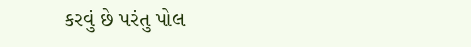કરવું છે પરંતુ પોલ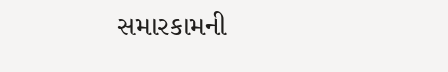સમારકામની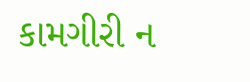કામગીરી ન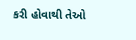કરી હોવાથી તેઓ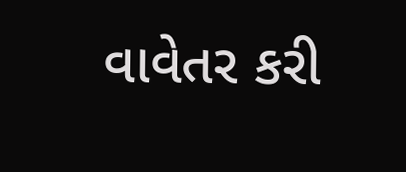વાવેતર કરી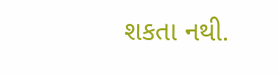શકતા નથી.